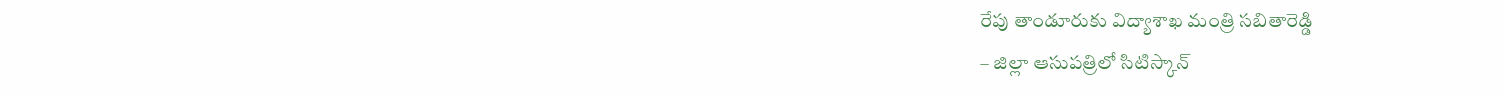రేపు తాండూరుకు విద్యాశాఖ మంత్రి సబితారెడ్డి
– జిల్లా ఆసుపత్రిలో సిటిస్కాన్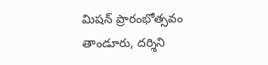మిషన్ ప్రారంభోత్సవం
తాండూరు, దర్శిని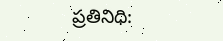ప్రతినిధి: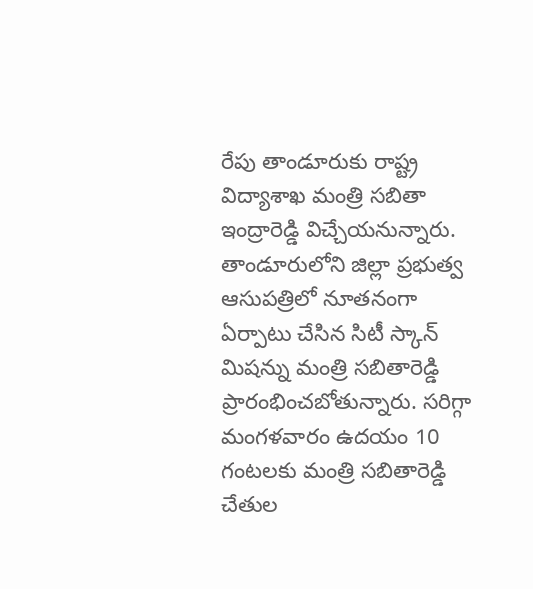రేపు తాండూరుకు రాష్ట్ర విద్యాశాఖ మంత్రి సబితా ఇంద్రారెడ్డి విచ్చేయనున్నారు. తాండూరులోని జిల్లా ప్రభుత్వ ఆసుపత్రిలో నూతనంగా ఏర్పాటు చేసిన సిటీ స్కాన్ మిషన్ను మంత్రి సబితారెడ్డి ప్రారంభించబోతున్నారు. సరిగ్గా మంగళవారం ఉదయం 10 గంటలకు మంత్రి సబితారెడ్డి చేతుల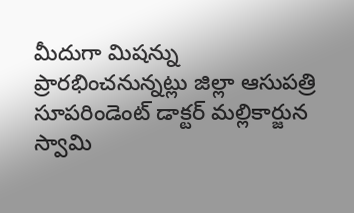మీదుగా మిషన్ను ప్రారభించనున్నట్లు జిల్లా ఆసుపత్రి సూపరిండెంట్ డాక్టర్ మల్లికార్జున స్వామి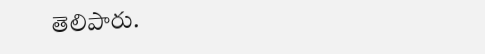తెలిపారు.